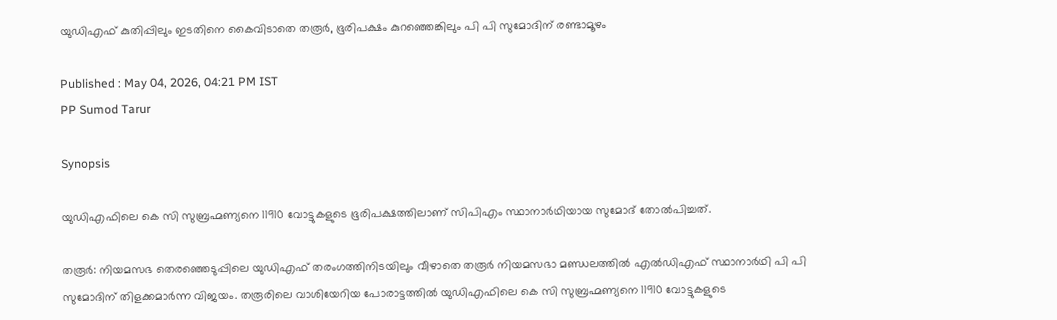യുഡിഎഫ് കുതിപ്പിലും ഇടതിനെ കൈവിടാതെ തരൂര്‍, ഭൂരിപക്ഷം കുറഞ്ഞെങ്കിലും പി പി സുമോദിന് രണ്ടാമൂഴം

Published : May 04, 2026, 04:21 PM IST
PP Sumod Tarur

Synopsis

യുഡിഎഫിലെ കെ സി സുബ്രഹ്മണ്യനെ 11910 വോട്ടുകളുടെ ഭൂരിപക്ഷത്തിലാണ് സിപിഎം സ്ഥാനാര്‍ഥിയായ സുമോദ് തോല്‍പിച്ചത്.

തരൂർ: നിയമസഭ തെരഞ്ഞെടുപ്പിലെ യുഡിഎഫ് തരംഗത്തിനിടയിലും വീഴാതെ തരൂർ നിയമസഭാ മണ്ഡലത്തില്‍ എല്‍ഡിഎഫ് സ്ഥാനാര്‍ഥി പി പി സുമോദിന് തിളക്കമാര്‍ന്ന വിജയം. തരൂരിലെ വാശിയേറിയ പോരാട്ടത്തില്‍ യുഡിഎഫിലെ കെ സി സുബ്രഹ്മണ്യനെ 11910 വോട്ടുകളുടെ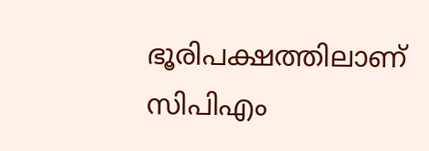ഭൂരിപക്ഷത്തിലാണ് സിപിഎം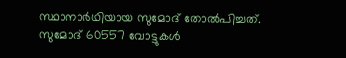സ്ഥാനാര്‍ഥിയായ സുമോദ് തോല്‍പിച്ചത്. സുമോദ് 60557 വോട്ടുകൾ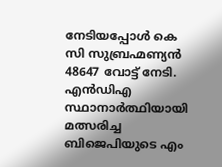നേടിയപ്പോള്‍ കെ സി സുബ്രഹ്മണ്യൻ 48647 വോട്ട് നേടി. എന്‍ഡിഎ സ്ഥാനാര്‍ത്ഥിയായി മത്സരിച്ച ബിജെപിയുടെ എം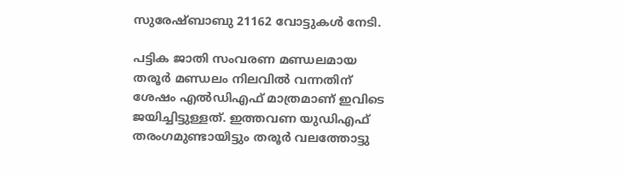സുരേഷ്ബാബു 21162 വോട്ടുകള്‍ നേടി.

പട്ടിക ജാതി സംവരണ മണ്ഡലമായ തരൂര്‍ മണ്ഡലം നിലവില്‍ വന്നതിന് ശേഷം എല്‍ഡിഎഫ് മാത്രമാണ് ഇവിടെ ജയിച്ചിട്ടുള്ളത്. ഇത്തവണ യുഡിഎഫ് തരംഗമുണ്ടായിട്ടും തരൂര്‍ വലത്തോട്ടു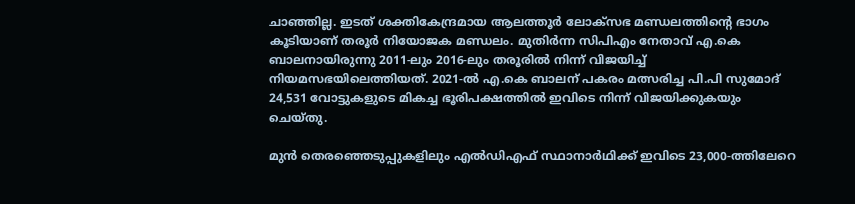ചാഞ്ഞില്ല. ഇടത് ശക്തികേന്ദ്രമായ ആലത്തൂര്‍ ലോക്‌സഭ മണ്ഡലത്തിന്‍റെ ഭാഗം കൂടിയാണ് തരൂര്‍ നിയോജക മണ്ഡലം. മുതിര്‍ന്ന സിപിഎം നേതാവ് എ.കെ ബാലനായിരുന്നു 2011-ലും 2016-ലും തരൂരില്‍ നിന്ന് വിജയിച്ച് നിയമസഭയിലെത്തിയത്. 2021-ല്‍ എ.കെ ബാലന് പകരം മത്സരിച്ച പി.പി സുമോദ് 24,531 വോട്ടുകളുടെ മികച്ച ഭൂരിപക്ഷത്തില്‍ ഇവിടെ നിന്ന് വിജയിക്കുകയും ചെയ്‌തു.

മുന്‍ തെരഞ്ഞെടുപ്പുകളിലും എല്‍ഡിഎഫ് സ്ഥാനാര്‍ഥിക്ക് ഇവിടെ 23,000-ത്തിലേറെ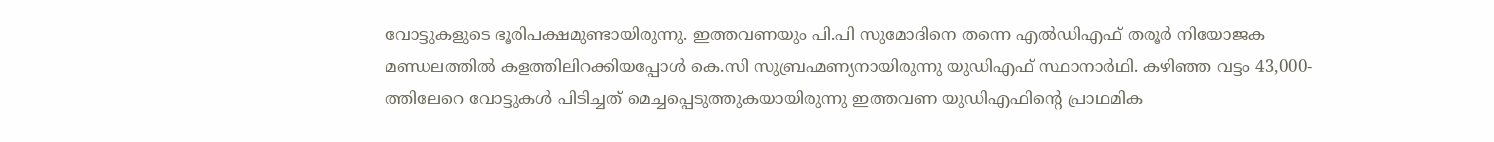വോട്ടുകളുടെ ഭൂരിപക്ഷമുണ്ടായിരുന്നു. ഇത്തവണയും പി.പി സുമോദിനെ തന്നെ എല്‍ഡിഎഫ് തരൂര്‍ നിയോജക മണ്ഡലത്തില്‍ കളത്തിലിറക്കിയപ്പോള്‍ കെ.സി സുബ്രഹ്മണ്യനായിരുന്നു യുഡിഎഫ് സ്ഥാനാര്‍ഥി. കഴിഞ്ഞ വട്ടം 43,000-ത്തിലേറെ വോട്ടുകള്‍ പിടിച്ചത് മെച്ചപ്പെടുത്തുകയായിരുന്നു ഇത്തവണ യുഡിഎഫിന്‍റെ പ്രാഥമിക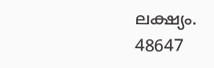ലക്ഷ്യം. 48647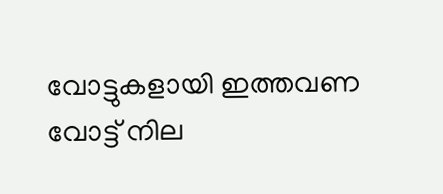വോട്ടുകളായി ഇത്തവണ വോട്ട് നില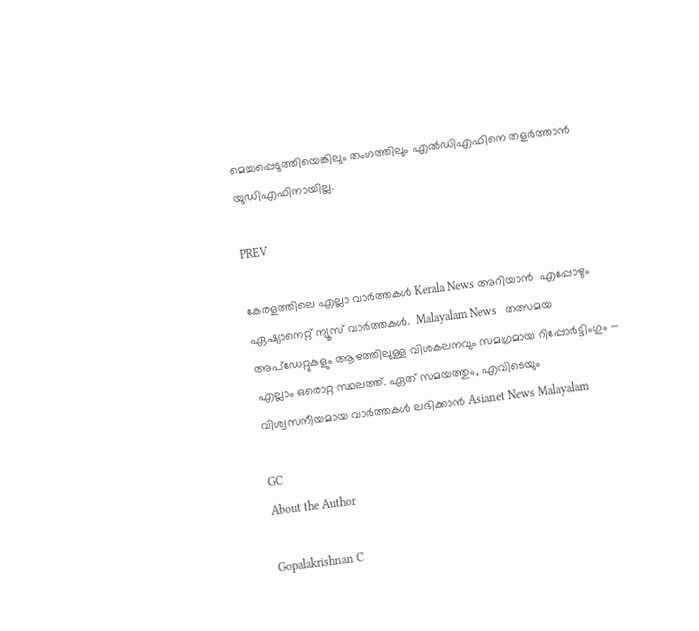മെച്ചപ്പെടുത്തിയെങ്കിലും തംഗത്തിലും എല്‍ഡിഎഫിനെ തളര്‍ത്താൻ യുഡിഎഫിനായില്ല.

PREV

കേരളത്തിലെ എല്ലാ വാർത്തകൾ Kerala News അറിയാൻ  എപ്പോഴും ഏഷ്യാനെറ്റ് ന്യൂസ് വാർത്തകൾ.  Malayalam News   തത്സമയ അപ്‌ഡേറ്റുകളും ആഴത്തിലുള്ള വിശകലനവും സമഗ്രമായ റിപ്പോർട്ടിംഗും — എല്ലാം ഒരൊറ്റ സ്ഥലത്ത്. ഏത് സമയത്തും, എവിടെയും വിശ്വസനീയമായ വാർത്തകൾ ലഭിക്കാൻ Asianet News Malayalam

GC
About the Author

Gopalakrishnan C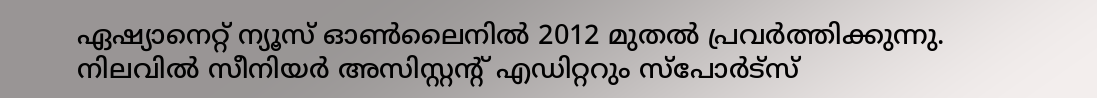ഏഷ്യാനെറ്റ് ന്യൂസ് ഓണ്‍ലൈനില്‍ 2012 മുതല്‍ പ്രവര്‍ത്തിക്കുന്നു. നിലവില്‍ സീനിയര്‍ അസിസ്റ്റന്‍റ് എഡിറ്ററും സ്പോർട്സ്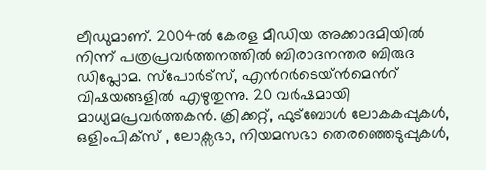ലീഡുമാണ്. 2004ൽ കേരള മീഡിയ അക്കാദമിയില്‍ നിന്ന് പത്രപ്രവര്‍ത്തനത്തില്‍ ബിരാദനന്തര ബിരുദ ഡിപ്ലോമ. സ്പോര്‍ട്സ്, എന്‍റര്‍ടെയ്ൻമെന്‍റ് വിഷയങ്ങളില്‍ എഴുതുന്നു. 20 വര്‍ഷമായി മാധ്യമപ്രവര്‍ത്തകൻ. ക്രിക്കറ്റ്, ഫുട്ബോള്‍ ലോകകപ്പുകൾ, ഒളിംപിക്സ് , ലോക്സഭാ, നിയമസഭാ തെരഞ്ഞെടുപ്പുകള്‍,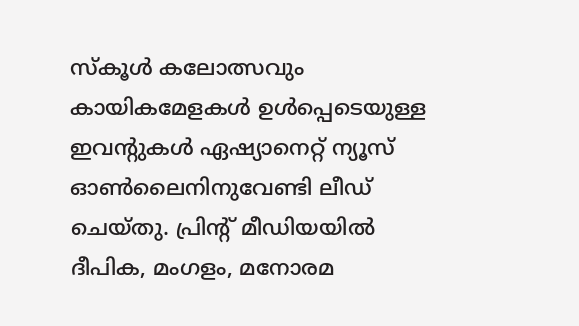സ്കൂള്‍ കലോത്സവും കായികമേളകള്‍ ഉള്‍പ്പെടെയുള്ള ഇവന്‍റുകള്‍ ഏഷ്യാനെറ്റ് ന്യൂസ് ഓണ്‍ലൈനിനുവേണ്ടി ലീഡ് ചെയ്തു. പ്രിന്‍റ് മീഡിയയില്‍ ദീപിക, മംഗളം, മനോരമ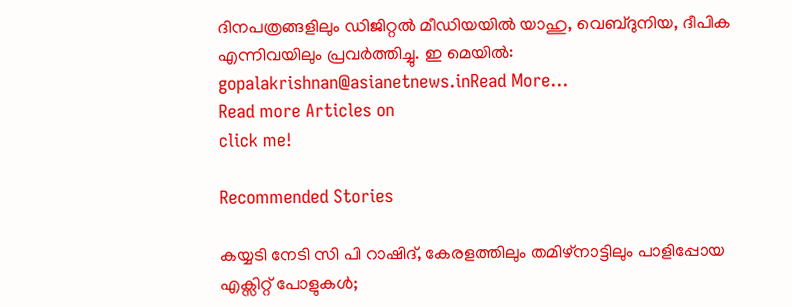ദിനപത്രങ്ങളിലും ഡിജിറ്റൽ മീഡിയയില്‍ യാഹു, വെബ്ദുനിയ, ദീപിക എന്നിവയിലും പ്രവര്‍ത്തിച്ചു. ഇ മെയില്‍: gopalakrishnan@asianetnews.inRead More...
Read more Articles on
click me!

Recommended Stories

കയ്യടി നേടി സി പി റാഷിദ്, കേരളത്തിലും തമിഴ്നാട്ടിലും പാളിപ്പോയ എക്സിറ്റ് പോളുകൾ;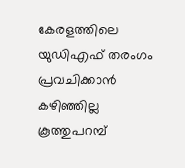കേരളത്തിലെ യുഡിഎഫ് തരംഗം പ്രവചിക്കാൻ കഴിഞ്ഞില്ല
കൂത്തുപറമ്പ്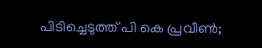പിടിച്ചെടുത്ത് പി കെ പ്രവീൺ;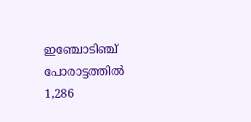ഇഞ്ചോടിഞ്ച് പോരാട്ടത്തിൽ 1,286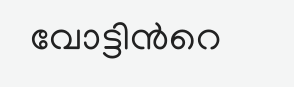വോട്ടിന്‍റെ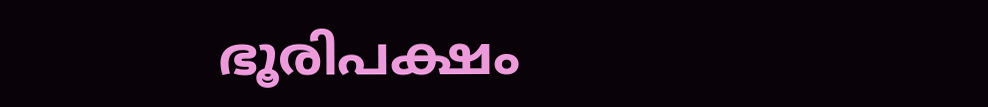ഭൂരിപക്ഷം